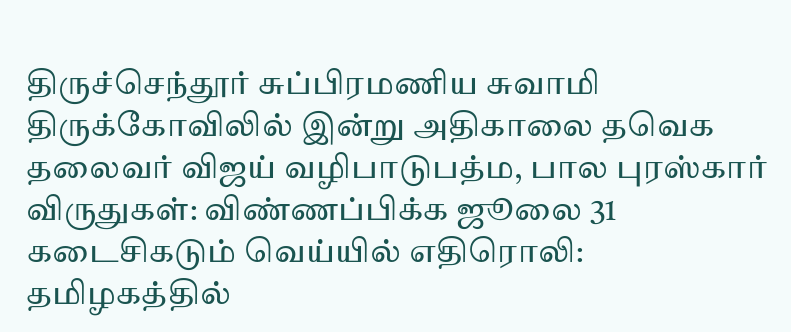திருச்செந்தூர் சுப்பிரமணிய சுவாமி திருக்கோவிலில் இன்று அதிகாலை தவெக தலைவர் விஜய் வழிபாடுபத்ம, பால புரஸ்கார் விருதுகள்: விண்ணப்பிக்க ஜூலை 31 கடைசிகடும் வெய்யில் எதிரொலி: தமிழகத்தில்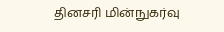தினசரி மின்நுகர்வு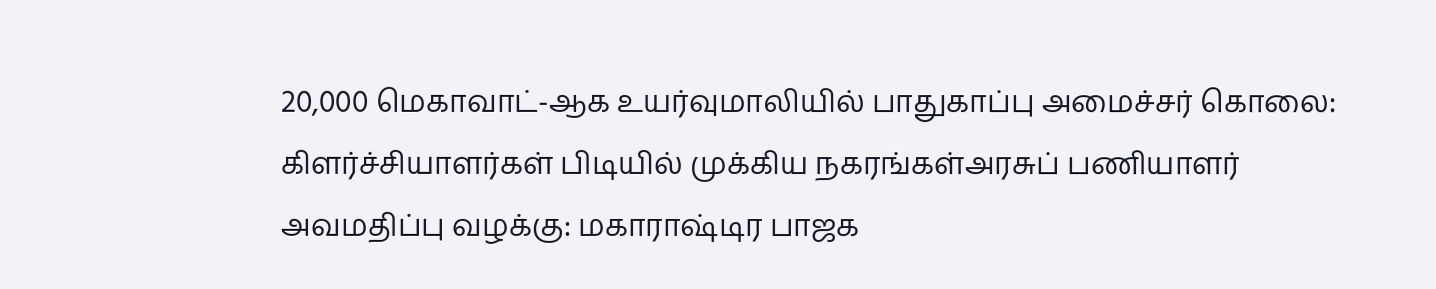20,000 மெகாவாட்-ஆக உயர்வுமாலியில் பாதுகாப்பு அமைச்சர் கொலை: கிளர்ச்சியாளர்கள் பிடியில் முக்கிய நகரங்கள்அரசுப் பணியாளர் அவமதிப்பு வழக்கு: மகாராஷ்டிர பாஜக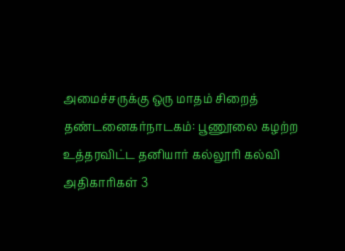அமைச்சருக்கு ஒரு மாதம் சிறைத் தண்டனைகர்நாடகம்: பூணூலை கழற்ற உத்தரவிட்ட தனியார் கல்லூரி கல்வி அதிகாரிகள் 3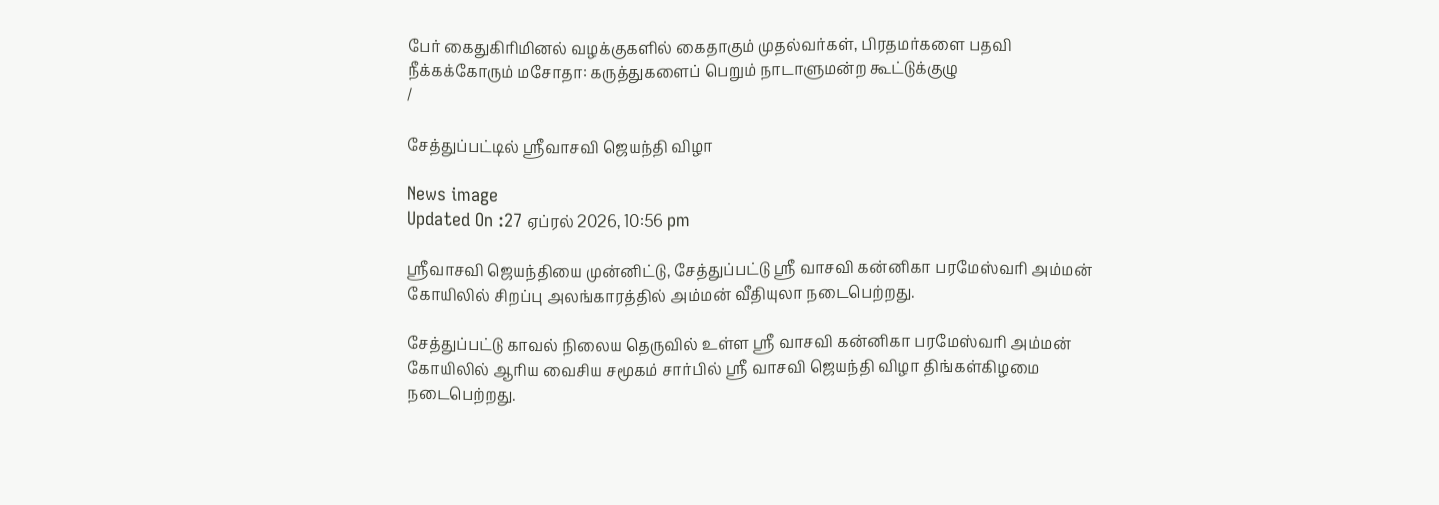பேர் கைதுகிரிமினல் வழக்குகளில் கைதாகும் முதல்வர்கள், பிரதமர்களை பதவி நீக்கக்கோரும் மசோதா: கருத்துகளைப் பெறும் நாடாளுமன்ற கூட்டுக்குழு
/

சேத்துப்பட்டில் ஸ்ரீவாசவி ஜெயந்தி விழா

News image
Updated On :27 ஏப்ரல் 2026, 10:56 pm

ஸ்ரீவாசவி ஜெயந்தியை முன்னிட்டு, சேத்துப்பட்டு ஸ்ரீ வாசவி கன்னிகா பரமேஸ்வரி அம்மன் கோயிலில் சிறப்பு அலங்காரத்தில் அம்மன் வீதியுலா நடைபெற்றது.

சேத்துப்பட்டு காவல் நிலைய தெருவில் உள்ள ஸ்ரீ வாசவி கன்னிகா பரமேஸ்வரி அம்மன் கோயிலில் ஆரிய வைசிய சமூகம் சார்பில் ஸ்ரீ வாசவி ஜெயந்தி விழா திங்கள்கிழமை நடைபெற்றது.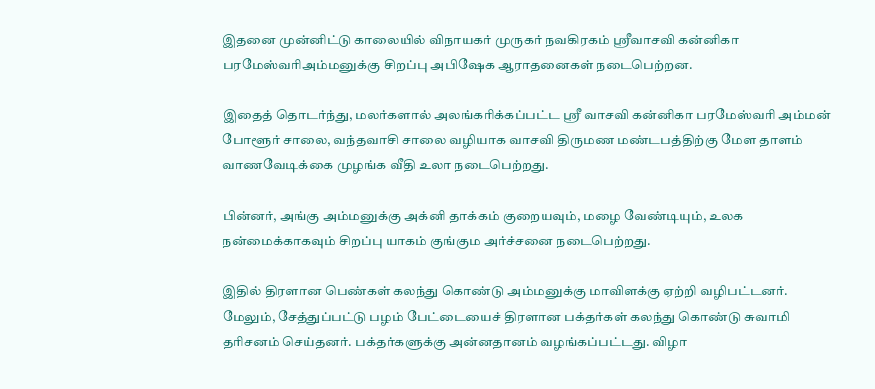இதனை முன்னிட்டு காலையில் விநாயகர் முருகர் நவகிரகம் ஸ்ரீவாசவி கன்னிகா பரமேஸ்வரிஅம்மனுக்கு சிறப்பு அபிஷேக ஆராதனைகள் நடைபெற்றன.

இதைத் தொடர்ந்து, மலர்களால் அலங்கரிக்கப்பட்ட ஸ்ரீ வாசவி கன்னிகா பரமேஸ்வரி அம்மன் போளூர் சாலை, வந்தவாசி சாலை வழியாக வாசவி திருமண மண்டபத்திற்கு மேள தாளம் வாணவேடிக்கை முழங்க வீதி உலா நடைபெற்றது.

பின்னர், அங்கு அம்மனுக்கு அக்னி தாக்கம் குறையவும், மழை வேண்டியும், உலக நன்மைக்காகவும் சிறப்பு யாகம் குங்கும அர்ச்சனை நடைபெற்றது.

இதில் திரளான பெண்கள் கலந்து கொண்டு அம்மனுக்கு மாவிளக்கு ஏற்றி வழிபட்டனர். மேலும், சேத்துப்பட்டு பழம் பேட்டையைச் திரளான பக்தர்கள் கலந்து கொண்டு சுவாமி தரிசனம் செய்தனர். பக்தர்களுக்கு அன்னதானம் வழங்கப்பட்டது. விழா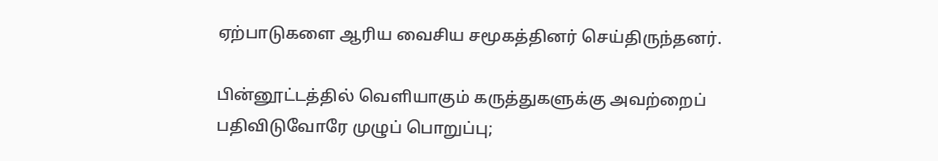ஏற்பாடுகளை ஆரிய வைசிய சமூகத்தினர் செய்திருந்தனர்.

பின்னூட்டத்தில் வெளியாகும் கருத்துகளுக்கு அவற்றைப் பதிவிடுவோரே முழுப் பொறுப்பு;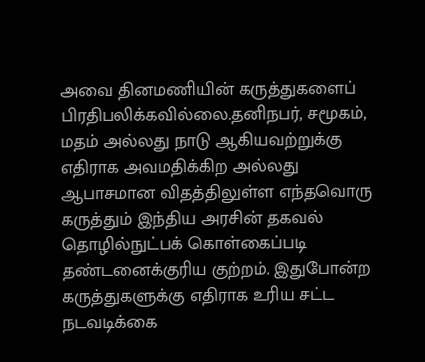அவை தினமணியின் கருத்துகளைப் பிரதிபலிக்கவில்லை.தனிநபர், சமூகம், மதம் அல்லது நாடு ஆகியவற்றுக்கு எதிராக அவமதிக்கிற அல்லது ஆபாசமான விதத்திலுள்ள எந்தவொரு கருத்தும் இந்திய அரசின் தகவல் தொழில்நுட்பக் கொள்கைப்படி தண்டனைக்குரிய குற்றம். இதுபோன்ற கருத்துகளுக்கு எதிராக உரிய சட்ட நடவடிக்கை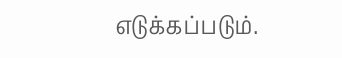எடுக்கப்படும்.